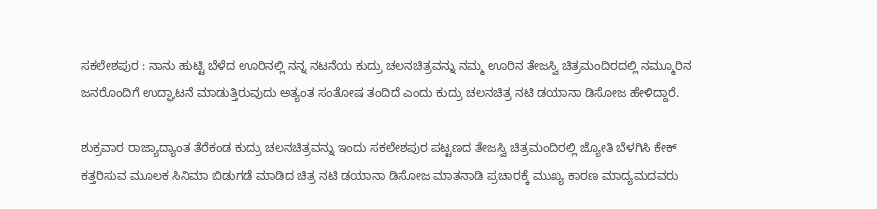ಸಕಲೇಶಪುರ : ನಾನು ಹುಟ್ಟಿ ಬೆಳೆದ ಊರಿನಲ್ಲಿ ನನ್ನ ನಟನೆಯ ಕುದ್ರು ಚಲನಚಿತ್ರವನ್ನು ನಮ್ಮ ಊರಿನ ತೇಜಸ್ವಿ ಚಿತ್ರಮಂದಿರದಲ್ಲಿ ನಮ್ಮೂರಿನ ಜನರೊಂದಿಗೆ ಉದ್ಘಾಟನೆ ಮಾಡುತ್ತಿರುವುದು ಅತ್ಯಂತ ಸಂತೋಷ ತಂದಿದೆ ಎಂದು ಕುದ್ರು ಚಲನಚಿತ್ರ ನಟಿ ಡಯಾನಾ ಡಿಸೋಜ ಹೇಳಿದ್ದಾರೆ.

ಶುಕ್ರವಾರ ರಾಜ್ಯಾದ್ಯಾಂತ ತೆರೆಕಂಡ ಕುದ್ರು ಚಲನಚಿತ್ರವನ್ನು ಇಂದು ಸಕಲೇಶಪುರ ಪಟ್ಟಣದ ತೇಜಸ್ವಿ ಚಿತ್ರಮಂದಿರಲ್ಲಿ ಜ್ಯೋತಿ ಬೆಳಗಿಸಿ ಕೇಕ್ ಕತ್ತರಿಸುವ ಮೂಲಕ ಸಿನಿಮಾ ಬಿಡುಗಡೆ ಮಾಡಿದ ಚಿತ್ರ ನಟಿ ಡಯಾನಾ ಡಿಸೋಜ ಮಾತನಾಡಿ ಪ್ರಚಾರಕ್ಕೆ ಮುಖ್ಯ ಕಾರಣ ಮಾದ್ಯಮದವರು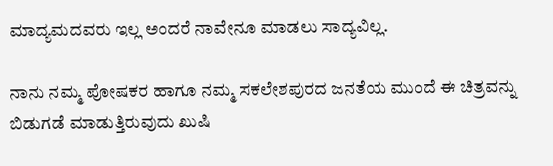ಮಾದ್ಯಮದವರು ಇಲ್ಲ ಅಂದರೆ ನಾವೇನೂ ಮಾಡಲು ಸಾದ್ಯವಿಲ್ಲ.

ನಾನು ನಮ್ಮ ಪೋಷಕರ ಹಾಗೂ ನಮ್ಮ ಸಕಲೇಶಪುರದ ಜನತೆಯ ಮುಂದೆ ಈ ಚಿತ್ರವನ್ನು ಬಿಡುಗಡೆ ಮಾಡುತ್ತಿರುವುದು ಖುಷಿ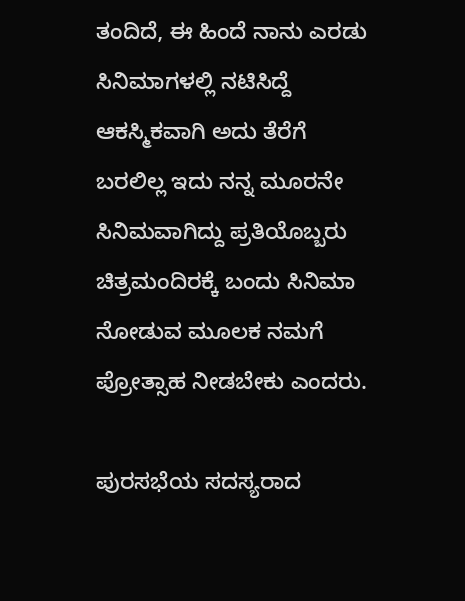ತಂದಿದೆ, ಈ ಹಿಂದೆ ನಾನು ಎರಡು ಸಿನಿಮಾಗಳಲ್ಲಿ ನಟಿಸಿದ್ದೆ ಆಕಸ್ಮಿಕವಾಗಿ ಅದು ತೆರೆಗೆ ಬರಲಿಲ್ಲ ಇದು ನನ್ನ ಮೂರನೇ ಸಿನಿಮವಾಗಿದ್ದು ಪ್ರತಿಯೊಬ್ಬರು ಚಿತ್ರಮಂದಿರಕ್ಕೆ ಬಂದು ಸಿನಿಮಾ ನೋಡುವ ಮೂಲಕ ನಮಗೆ ಪ್ರೋತ್ಸಾಹ ನೀಡಬೇಕು ಎಂದರು.

ಪುರಸಭೆಯ ಸದಸ್ಯರಾದ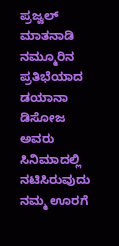ಪ್ರಜ್ವಲ್ ಮಾತನಾಡಿ ನಮ್ಮೂರಿನ ಪ್ರತಿಭೆಯಾದ ಡಯಾನಾ ಡಿಸೋಜ ಅವರು ಸಿನಿಮಾದಲ್ಲಿ ನಟಿಸಿರುವುದು ನಮ್ಮ ಊರಗೆ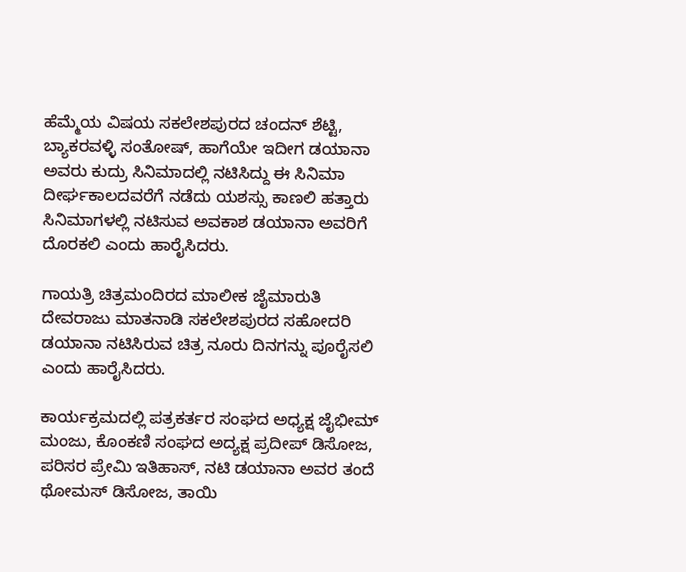ಹೆಮ್ಮೆಯ ವಿಷಯ ಸಕಲೇಶಪುರದ ಚಂದನ್ ಶೆಟ್ಟಿ, ಬ್ಯಾಕರವಳ್ಳಿ ಸಂತೋಷ್, ಹಾಗೆಯೇ ಇದೀಗ ಡಯಾನಾ ಅವರು ಕುದ್ರು ಸಿನಿಮಾದಲ್ಲಿ ನಟಿಸಿದ್ದು ಈ ಸಿನಿಮಾ ದೀರ್ಘಕಾಲದವರೆಗೆ ನಡೆದು ಯಶಸ್ಸು ಕಾಣಲಿ ಹತ್ತಾರು ಸಿನಿಮಾಗಳಲ್ಲಿ ನಟಿಸುವ ಅವಕಾಶ ಡಯಾನಾ ಅವರಿಗೆ ದೊರಕಲಿ ಎಂದು ಹಾರೈಸಿದರು.

ಗಾಯತ್ರಿ ಚಿತ್ರಮಂದಿರದ ಮಾಲೀಕ ಜೈಮಾರುತಿ ದೇವರಾಜು ಮಾತನಾಡಿ ಸಕಲೇಶಪುರದ ಸಹೋದರಿ ಡಯಾನಾ ನಟಿಸಿರುವ ಚಿತ್ರ ನೂರು ದಿನಗನ್ನು ಪೂರೈಸಲಿ ಎಂದು ಹಾರೈಸಿದರು.

ಕಾರ್ಯಕ್ರಮದಲ್ಲಿ ಪತ್ರಕರ್ತರ ಸಂಘದ ಅಧ್ಯಕ್ಷ ಜೈಭೀಮ್ ಮಂಜು, ಕೊಂಕಣಿ ಸಂಘದ ಅದ್ಯಕ್ಷ ಪ್ರದೀಪ್ ಡಿಸೋಜ, ಪರಿಸರ ಪ್ರೇಮಿ ಇತಿಹಾಸ್, ನಟಿ ಡಯಾನಾ ಅವರ ತಂದೆ ಥೋಮಸ್ ಡಿಸೋಜ, ತಾಯಿ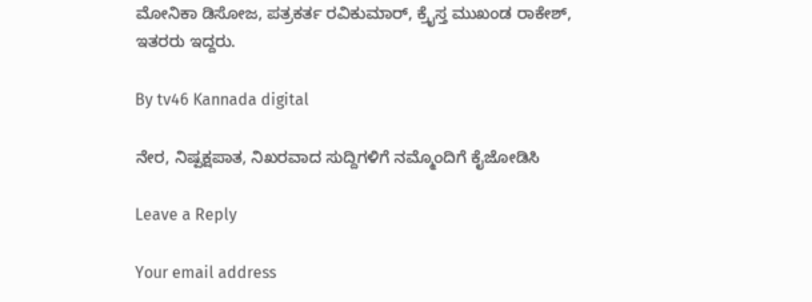ಮೋನಿಕಾ ಡಿಸೋಜ, ಪತ್ರಕರ್ತ ರವಿಕುಮಾರ್, ಕ್ರೈಸ್ತ ಮುಖಂಡ ರಾಕೇಶ್, ಇತರರು ಇದ್ದರು.

By tv46 Kannada digital

ನೇರ, ನಿಷ್ಪಕ್ಷಪಾತ, ನಿಖರವಾದ ಸುದ್ದಿಗಳಿಗೆ ನಮ್ಮೊಂದಿಗೆ ಕೈಜೋಡಿಸಿ

Leave a Reply

Your email address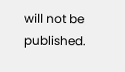will not be published.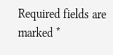Required fields are marked *